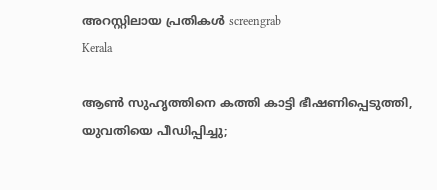അറസ്റ്റിലായ പ്രതികൾ screengrab
Kerala

ആണ്‍ സുഹൃത്തിനെ കത്തി കാട്ടി ഭീഷണിപ്പെടുത്തി, യുവതിയെ പീഡിപ്പിച്ചു;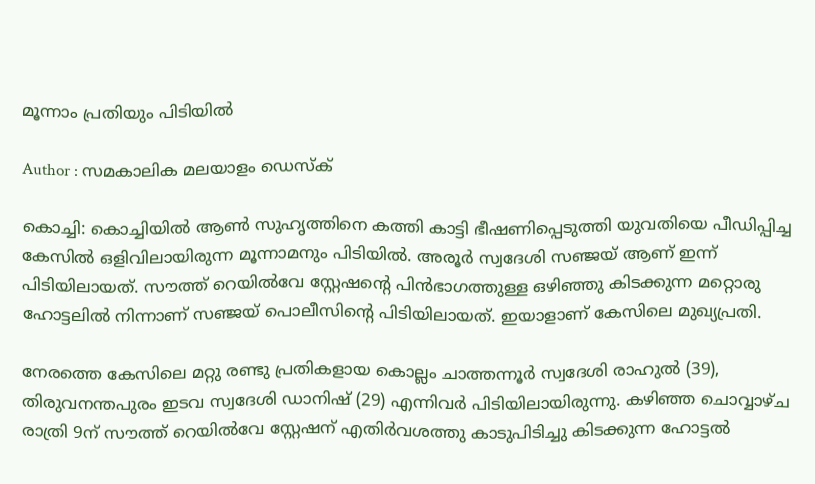മൂന്നാം പ്രതിയും പിടിയില്‍

Author : സമകാലിക മലയാളം ഡെസ്ക്

കൊച്ചി: കൊച്ചിയില്‍ ആണ്‍ സുഹൃത്തിനെ കത്തി കാട്ടി ഭീഷണിപ്പെടുത്തി യുവതിയെ പീഡിപ്പിച്ച കേസില്‍ ഒളിവിലായിരുന്ന മൂന്നാമനും പിടിയില്‍. അരൂര്‍ സ്വദേശി സഞ്ജയ് ആണ് ഇന്ന് പിടിയിലായത്. സൗത്ത് റെയില്‍വേ സ്റ്റേഷന്റെ പിന്‍ഭാഗത്തുള്ള ഒഴിഞ്ഞു കിടക്കുന്ന മറ്റൊരു ഹോട്ടലില്‍ നിന്നാണ് സഞ്ജയ് പൊലീസിന്റെ പിടിയിലായത്. ഇയാളാണ് കേസിലെ മുഖ്യപ്രതി.

നേരത്തെ കേസിലെ മറ്റു രണ്ടു പ്രതികളായ കൊല്ലം ചാത്തന്നൂര്‍ സ്വദേശി രാഹുല്‍ (39), തിരുവനന്തപുരം ഇടവ സ്വദേശി ഡാനിഷ് (29) എന്നിവര്‍ പിടിയിലായിരുന്നു. കഴിഞ്ഞ ചൊവ്വാഴ്ച രാത്രി 9ന് സൗത്ത് റെയില്‍വേ സ്റ്റേഷന് എതിര്‍വശത്തു കാടുപിടിച്ചു കിടക്കുന്ന ഹോട്ടല്‍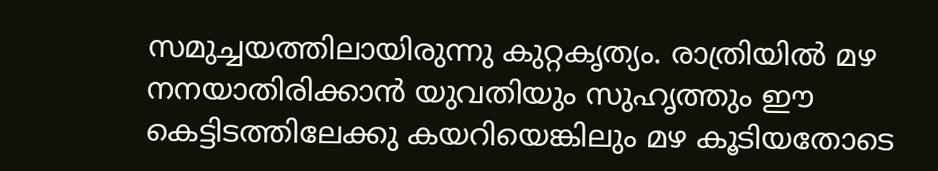സമുച്ചയത്തിലായിരുന്നു കുറ്റകൃത്യം. രാത്രിയില്‍ മഴ നനയാതിരിക്കാന്‍ യുവതിയും സുഹൃത്തും ഈ കെട്ടിടത്തിലേക്കു കയറിയെങ്കിലും മഴ കൂടിയതോടെ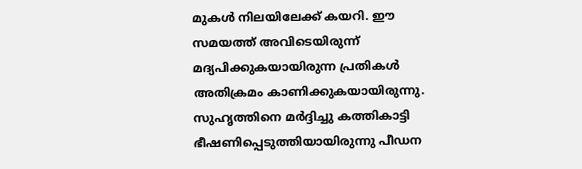മുകള്‍ നിലയിലേക്ക് കയറി. ഈ സമയത്ത് അവിടെയിരുന്ന് മദ്യപിക്കുകയായിരുന്ന പ്രതികള്‍ അതിക്രമം കാണിക്കുകയായിരുന്നു. സുഹൃത്തിനെ മര്‍ദ്ദിച്ചു കത്തികാട്ടി ഭീഷണിപ്പെടുത്തിയായിരുന്നു പീഡന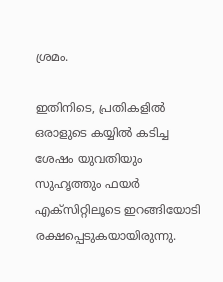ശ്രമം.

ഇതിനിടെ, പ്രതികളില്‍ ഒരാളുടെ കയ്യില്‍ കടിച്ച ശേഷം യുവതിയും സുഹൃത്തും ഫയര്‍ എക്‌സിറ്റിലൂടെ ഇറങ്ങിയോടി രക്ഷപ്പെടുകയായിരുന്നു.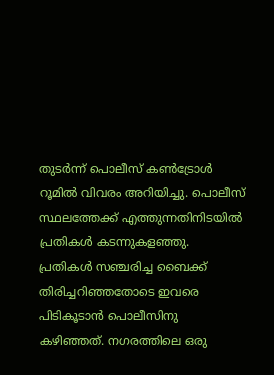തുടര്‍ന്ന് പൊലീസ് കണ്‍ട്രോള്‍ റൂമില്‍ വിവരം അറിയിച്ചു. പൊലീസ് സ്ഥലത്തേക്ക് എത്തുന്നതിനിടയില്‍ പ്രതികള്‍ കടന്നുകളഞ്ഞു. പ്രതികള്‍ സഞ്ചരിച്ച ബൈക്ക് തിരിച്ചറിഞ്ഞതോടെ ഇവരെ പിടികൂടാന്‍ പൊലീസിനു കഴിഞ്ഞത്. നഗരത്തിലെ ഒരു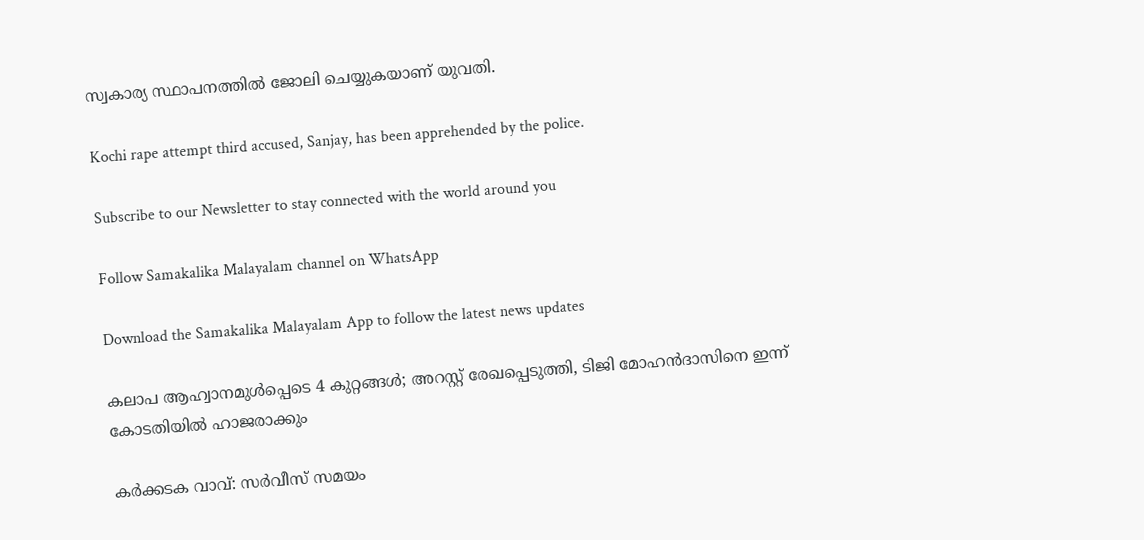സ്വകാര്യ സ്ഥാപനത്തില്‍ ജോലി ചെയ്യുകയാണ് യുവതി.

Kochi rape attempt third accused, Sanjay, has been apprehended by the police.

Subscribe to our Newsletter to stay connected with the world around you

Follow Samakalika Malayalam channel on WhatsApp

Download the Samakalika Malayalam App to follow the latest news updates

കലാപ ആഹ്വാനമുൾപ്പെടെ 4 കുറ്റങ്ങൾ; അറസ്റ്റ് രേഖപ്പെടുത്തി, ടിജി മോഹൻദാസിനെ ഇന്ന് കോടതിയിൽ ഹാജരാക്കും

കര്‍ക്കടക വാവ്: സര്‍വീസ് സമയം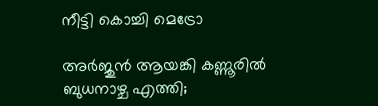നീട്ടി കൊച്ചി മെട്രോ

അർജുൻ ആയങ്കി കണ്ണൂരിൽ ബുധനാഴ്ച എത്തി;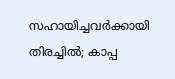സഹായിച്ചവർക്കായി തിരച്ചിൽ; കാപ്പ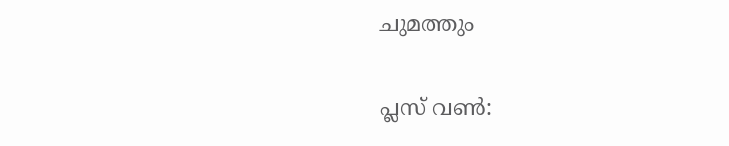ചുമത്തും

പ്ലസ് വണ്‍: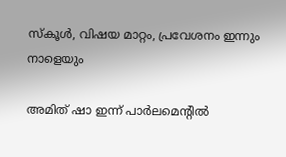സ്‌കൂള്‍, വിഷയ മാറ്റം, പ്രവേശനം ഇന്നും നാളെയും

അമിത് ഷാ ഇന്ന് പാര്‍ലമെന്റില്‍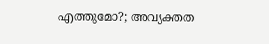എത്തുമോ?; അവ്യക്തത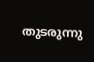തുടരുന്നു